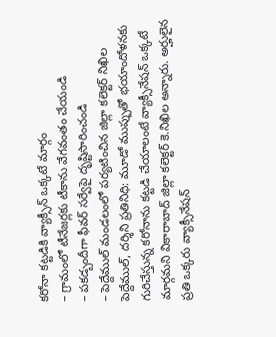కరోనా కట్టడికి వ్యాక్సీన్ ఒక్కటే మార్గం
– గ్రామంలో టీనేజర్లకు టీకాను వేగవంతం చేయండి
– పకడ్బందీగా ఫీవర్ సర్వేపై దృష్టిసారించండి
– పెద్దేముల్ మండలంలో పర్యటించిన జిల్లా కలెక్టర్ నిఖిల
పెద్దేముల్, దర్శిని ప్రతినిధి: మూడో ముప్పుతో భయాందోళనకు గురిచేస్తున్న కరోనాను కట్టడి చేయాలంటే వ్యాక్సీనేషన్ ఒక్కటే మార్గమని వికారాబాద్ జిల్లా కలెక్టర్ కె.నిఖిల అన్నారు. అర్హులైన ప్రతి ఒక్కరు వ్యాక్సీనేషన్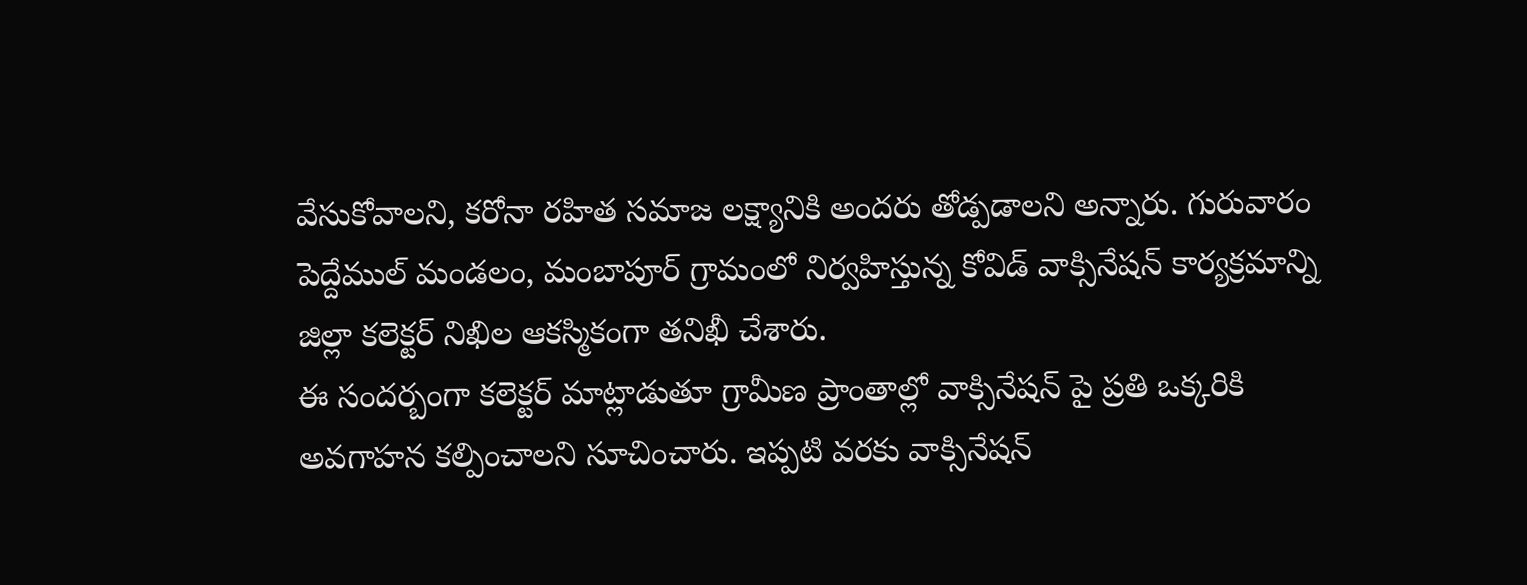వేసుకోవాలని, కరోనా రహిత సమాజ లక్ష్యానికి అందరు తోడ్పడాలని అన్నారు. గురువారం పెద్దేముల్ మండలం, మంబాపూర్ గ్రామంలో నిర్వహిస్తున్న కోవిడ్ వాక్సినేషన్ కార్యక్రమాన్ని జిల్లా కలెక్టర్ నిఖిల ఆకస్మికంగా తనిఖీ చేశారు.
ఈ సందర్బంగా కలెక్టర్ మాట్లాడుతూ గ్రామీణ ప్రాంతాల్లో వాక్సినేషన్ పై ప్రతి ఒక్కరికి అవగాహన కల్పించాలని సూచించారు. ఇప్పటి వరకు వాక్సినేషన్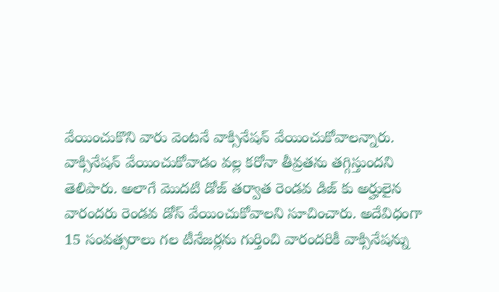వేయించుకొని వారు వెంటనే వాక్సినేషన్ వేయించుకోవాలన్నారు. వాక్సినేషన్ వేయించుకోవాడం వల్ల కరోనా తీవ్రతను తగ్గిస్తుందని తెలిపారు. అలాగే మొదటి డోజ్ తర్వాత రెండవ డిజ్ కు అర్హులైన వారందరు రెండవ డోస్ వేయించుకోవాలని సూచించారు. అదేవిధంగా 15 సంవత్సరాలు గల టీనేజర్లను గుర్తించి వారందరికీ వాక్సినేషన్ను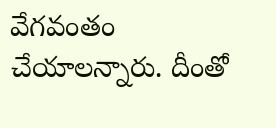వేగవంతం చేయాలన్నారు. దీంతో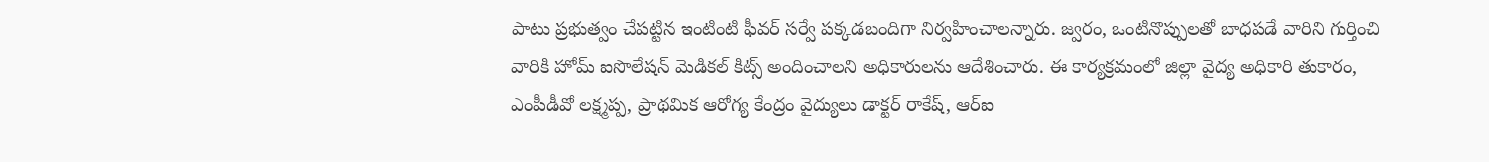పాటు ప్రభుత్వం చేపట్టిన ఇంటింటి ఫీవర్ సర్వే పక్కడబందిగా నిర్వహించాలన్నారు. జ్వరం, ఒంటినొప్పులతో బాధపడే వారిని గుర్తించి వారికి హోమ్ ఐసొలేషన్ మెడికల్ కిట్స్ అందించాలని అధికారులను ఆదేశించారు. ఈ కార్యక్రమంలో జిల్లా వైద్య అధికారి తుకారం, ఎంపీడీవో లక్ష్మప్ప, ప్రాథమిక ఆరోగ్య కేంద్రం వైద్యులు డాక్టర్ రాకేష్, ఆర్ఐ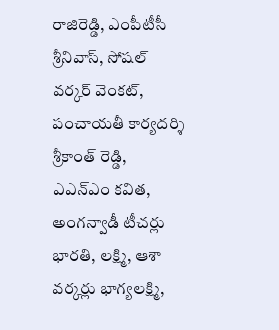రాజిరెడ్డి, ఎంపీటీసీ శ్రీనివాస్, సోషల్ వర్కర్ వెంకట్, పంచాయతీ కార్యదర్శి శ్రీకాంత్ రెడ్డి, ఎఎన్ఎం కవిత, అంగన్వాడీ టీచర్లు భారతి, లక్ష్మి, ఆశా వర్కర్లు భాగ్యలక్ష్మి,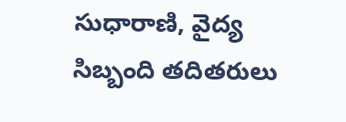సుధారాణి, వైద్య సిబ్బంది తదితరులు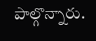పాల్గొన్నారు.